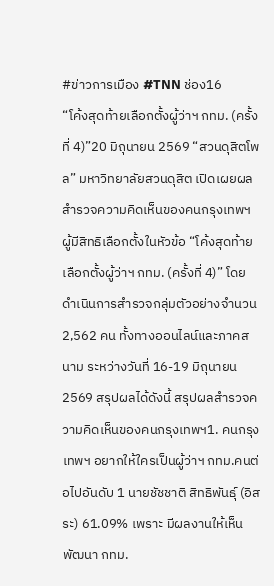#ข่าวการเมือง #TNN ช่อง16
“โค้งสุดท้ายเลือกตั้งผู้ว่าฯ กทม. (ครั้งที่ 4)”20 มิถุนายน 2569 “สวนดุสิตโพล” มหาวิทยาลัยสวนดุสิต เปิดเผยผลสำรวจความคิดเห็นของคนกรุงเทพฯ ผู้มีสิทธิเลือกตั้งในหัวข้อ “โค้งสุดท้ายเลือกตั้งผู้ว่าฯ กทม. (ครั้งที่ 4)” โดยดำเนินการสำรวจกลุ่มตัวอย่างจำนวน 2,562 คน ทั้งทางออนไลน์และภาคสนาม ระหว่างวันที่ 16-19 มิถุนายน 2569 สรุปผลได้ดังนี้ สรุปผลสำรวจความคิดเห็นของคนกรุงเทพฯ1. คนกรุงเทพฯ อยากให้ใครเป็นผู้ว่าฯ กทม.คนต่อไปอันดับ 1 นายชัชชาติ สิทธิพันธุ์ (อิสระ) 61.09% เพราะ มีผลงานให้เห็น พัฒนา กทม.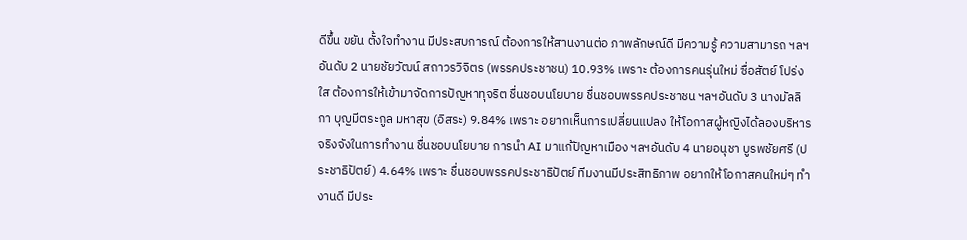ดีขึ้น ขยัน ตั้งใจทำงาน มีประสบการณ์ ต้องการให้สานงานต่อ ภาพลักษณ์ดี มีความรู้ ความสามารถ ฯลฯอันดับ 2 นายชัยวัฒน์ สถาวรวิจิตร (พรรคประชาชน) 10.93% เพราะ ต้องการคนรุ่นใหม่ ซื่อสัตย์ โปร่งใส ต้องการให้เข้ามาจัดการปัญหาทุจริต ชื่นชอบนโยบาย ชื่นชอบพรรคประชาชน ฯลฯอันดับ 3 นางมัลลิกา บุญมีตระกูล มหาสุข (อิสระ) 9.84% เพราะ อยากเห็นการเปลี่ยนแปลง ให้โอกาสผู้หญิงได้ลองบริหาร จริงจังในการทำงาน ชื่นชอบนโยบาย การนำ AI มาแก้ปัญหาเมือง ฯลฯอันดับ 4 นายอนุชา บูรพชัยศรี (ประชาธิปัตย์) 4.64% เพราะ ชื่นชอบพรรคประชาธิปัตย์ ทีมงานมีประสิทธิภาพ อยากให้โอกาสคนใหม่ๆ ทำงานดี มีประ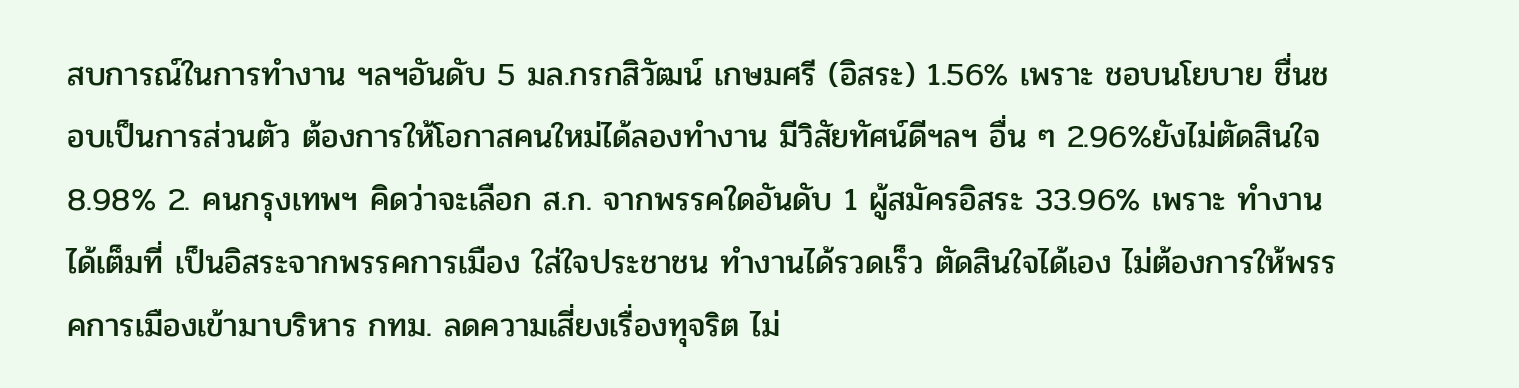สบการณ์ในการทำงาน ฯลฯอันดับ 5 มล.กรกสิวัฒน์ เกษมศรี (อิสระ) 1.56% เพราะ ชอบนโยบาย ชื่นชอบเป็นการส่วนตัว ต้องการให้โอกาสคนใหม่ได้ลองทำงาน มีวิสัยทัศน์ดีฯลฯ อื่น ๆ 2.96%ยังไม่ตัดสินใจ 8.98% 2. คนกรุงเทพฯ คิดว่าจะเลือก ส.ก. จากพรรคใดอันดับ 1 ผู้สมัครอิสระ 33.96% เพราะ ทำงานได้เต็มที่ เป็นอิสระจากพรรคการเมือง ใส่ใจประชาชน ทำงานได้รวดเร็ว ตัดสินใจได้เอง ไม่ต้องการให้พรรคการเมืองเข้ามาบริหาร กทม. ลดความเสี่ยงเรื่องทุจริต ไม่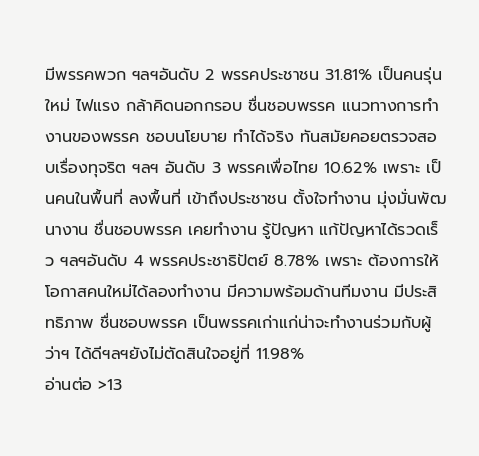มีพรรคพวก ฯลฯอันดับ 2 พรรคประชาชน 31.81% เป็นคนรุ่นใหม่ ไฟแรง กล้าคิดนอกกรอบ ชื่นชอบพรรค แนวทางการทำงานของพรรค ชอบนโยบาย ทำได้จริง ทันสมัยคอยตรวจสอบเรื่องทุจริต ฯลฯ อันดับ 3 พรรคเพื่อไทย 10.62% เพราะ เป็นคนในพื้นที่ ลงพื้นที่ เข้าถึงประชาชน ตั้งใจทำงาน มุ่งมั่นพัฒนางาน ชื่นชอบพรรค เคยทำงาน รู้ปัญหา แก้ปัญหาได้รวดเร็ว ฯลฯอันดับ 4 พรรคประชาธิปัตย์ 8.78% เพราะ ต้องการให้โอกาสคนใหม่ได้ลองทำงาน มีความพร้อมด้านทีมงาน มีประสิทธิภาพ ชื่นชอบพรรค เป็นพรรคเก่าแก่น่าจะทำงานร่วมกับผู้ว่าฯ ได้ดีฯลฯยังไม่ตัดสินใจอยู่ที่ 11.98%
อ่านต่อ >13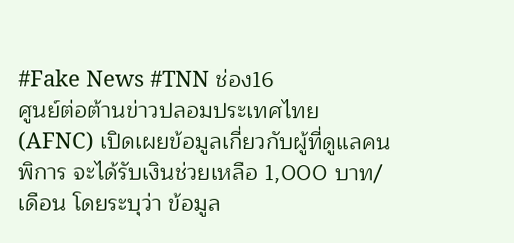#Fake News #TNN ช่อง16
ศูนย์ต่อต้านข่าวปลอมประเทศไทย (AFNC) เปิดเผยข้อมูลเกี่ยวกับผู้ที่ดูแลคนพิการ จะได้รับเงินช่วยเหลือ 1,000 บาท/เดือน โดยระบุว่า ข้อมูล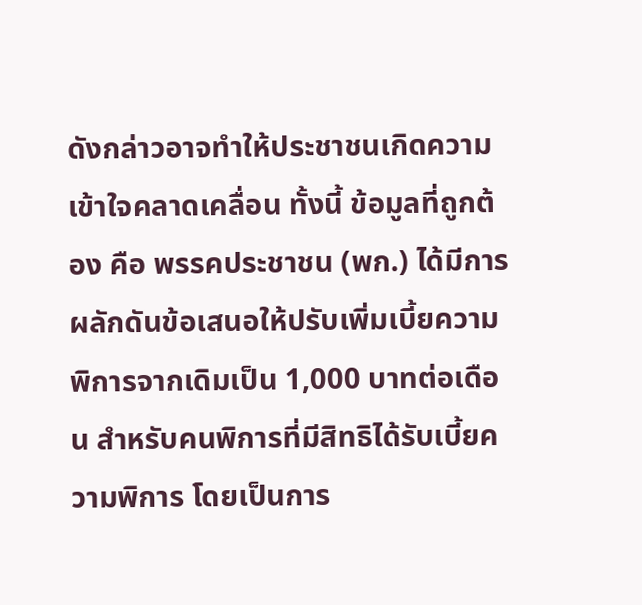ดังกล่าวอาจทำให้ประชาชนเกิดความเข้าใจคลาดเคลื่อน ทั้งนี้ ข้อมูลที่ถูกต้อง คือ พรรคประชาชน (พก.) ได้มีการผลักดันข้อเสนอให้ปรับเพิ่มเบี้ยความพิการจากเดิมเป็น 1,000 บาทต่อเดือน สำหรับคนพิการที่มีสิทธิได้รับเบี้ยความพิการ โดยเป็นการ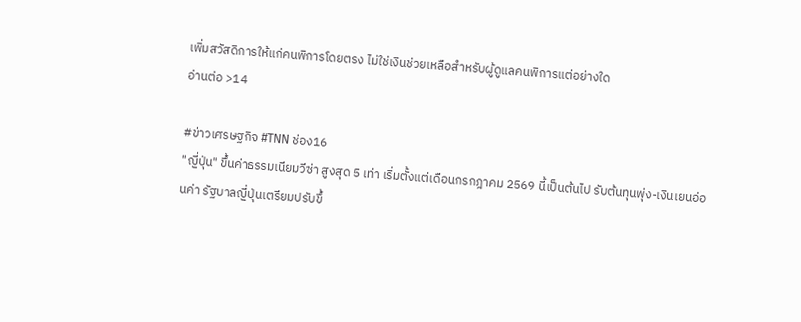เพิ่มสวัสดิการให้แก่คนพิการโดยตรง ไม่ใช่เงินช่วยเหลือสำหรับผู้ดูแลคนพิการแต่อย่างใด
อ่านต่อ >14

#ข่าวเศรษฐกิจ #TNN ช่อง16
"ญี่ปุ่น" ขึ้นค่าธรรมเนียมวีซ่า สูงสุด 5 เท่า เริ่มตั้งแต่เดือนกรกฎาคม 2569 นี้เป็นต้นไป รับต้นทุนพุ่ง-เงินเยนอ่อนค่า รัฐบาลญี่ปุ่นเตรียมปรับขึ้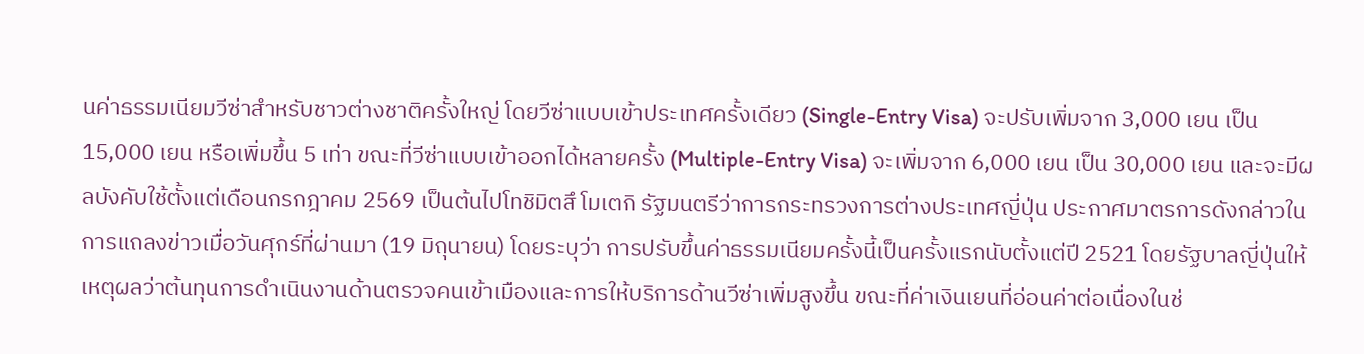นค่าธรรมเนียมวีซ่าสำหรับชาวต่างชาติครั้งใหญ่ โดยวีซ่าแบบเข้าประเทศครั้งเดียว (Single-Entry Visa) จะปรับเพิ่มจาก 3,000 เยน เป็น 15,000 เยน หรือเพิ่มขึ้น 5 เท่า ขณะที่วีซ่าแบบเข้าออกได้หลายครั้ง (Multiple-Entry Visa) จะเพิ่มจาก 6,000 เยน เป็น 30,000 เยน และจะมีผลบังคับใช้ตั้งแต่เดือนกรกฎาคม 2569 เป็นต้นไปโทชิมิตสึ โมเตกิ รัฐมนตรีว่าการกระทรวงการต่างประเทศญี่ปุ่น ประกาศมาตรการดังกล่าวในการแถลงข่าวเมื่อวันศุกร์ที่ผ่านมา (19 มิถุนายน) โดยระบุว่า การปรับขึ้นค่าธรรมเนียมครั้งนี้เป็นครั้งแรกนับตั้งแต่ปี 2521 โดยรัฐบาลญี่ปุ่นให้เหตุผลว่าต้นทุนการดำเนินงานด้านตรวจคนเข้าเมืองและการให้บริการด้านวีซ่าเพิ่มสูงขึ้น ขณะที่ค่าเงินเยนที่อ่อนค่าต่อเนื่องในช่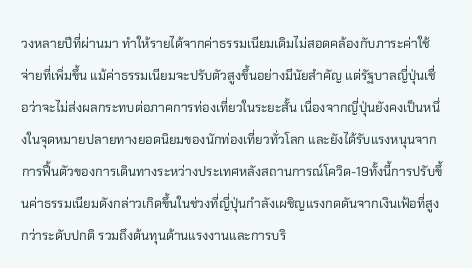วงหลายปีที่ผ่านมา ทำให้รายได้จากค่าธรรมเนียมเดิมไม่สอดคล้องกับภาระค่าใช้จ่ายที่เพิ่มขึ้น แม้ค่าธรรมเนียมจะปรับตัวสูงขึ้นอย่างมีนัยสำคัญ แต่รัฐบาลญี่ปุ่นเชื่อว่าจะไม่ส่งผลกระทบต่อภาคการท่องเที่ยวในระยะสั้น เนื่องจากญี่ปุ่นยังคงเป็นหนึ่งในจุดหมายปลายทางยอดนิยมของนักท่องเที่ยวทั่วโลก และยังได้รับแรงหนุนจากการฟื้นตัวของการเดินทางระหว่างประเทศหลังสถานการณ์โควิด-19ทั้งนี้การปรับขึ้นค่าธรรมเนียมดังกล่าวเกิดขึ้นในช่วงที่ญี่ปุ่นกำลังเผชิญแรงกดดันจากเงินเฟ้อที่สูงกว่าระดับปกติ รวมถึงต้นทุนด้านแรงงานและการบริ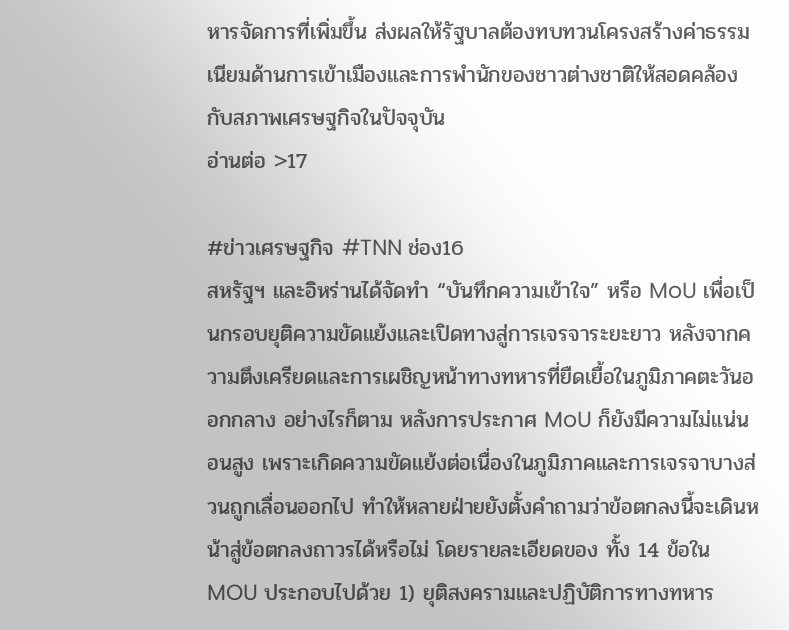หารจัดการที่เพิ่มขึ้น ส่งผลให้รัฐบาลต้องทบทวนโครงสร้างค่าธรรมเนียมด้านการเข้าเมืองและการพำนักของชาวต่างชาติให้สอดคล้องกับสภาพเศรษฐกิจในปัจจุบัน
อ่านต่อ >17

#ข่าวเศรษฐกิจ #TNN ช่อง16
สหรัฐฯ และอิหร่านได้จัดทำ “บันทึกความเข้าใจ” หรือ MoU เพื่อเป็นกรอบยุติความขัดแย้งและเปิดทางสู่การเจรจาระยะยาว หลังจากความตึงเครียดและการเผชิญหน้าทางทหารที่ยืดเยื้อในภูมิภาคตะวันออกกลาง อย่างไรก็ตาม หลังการประกาศ MoU ก็ยังมีความไม่แน่นอนสูง เพราะเกิดความขัดแย้งต่อเนื่องในภูมิภาคและการเจรจาบางส่วนถูกเลื่อนออกไป ทำให้หลายฝ่ายยังตั้งคำถามว่าข้อตกลงนี้จะเดินหน้าสู่ข้อตกลงถาวรได้หรือไม่ โดยรายละเอียดของ ทั้ง 14 ข้อใน MOU ประกอบไปด้วย 1) ยุติสงครามและปฏิบัติการทางทหาร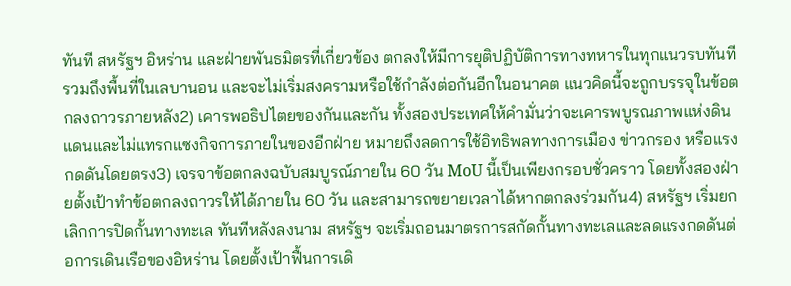ทันที สหรัฐฯ อิหร่าน และฝ่ายพันธมิตรที่เกี่ยวข้อง ตกลงให้มีการยุติปฏิบัติการทางทหารในทุกแนวรบทันที รวมถึงพื้นที่ในเลบานอน และจะไม่เริ่มสงครามหรือใช้กำลังต่อกันอีกในอนาคต แนวคิดนี้จะถูกบรรจุในข้อตกลงถาวรภายหลัง2) เคารพอธิปไตยของกันและกัน ทั้งสองประเทศให้คำมั่นว่าจะเคารพบูรณภาพแห่งดินแดนและไม่แทรกแซงกิจการภายในของอีกฝ่าย หมายถึงลดการใช้อิทธิพลทางการเมือง ข่าวกรอง หรือแรงกดดันโดยตรง3) เจรจาข้อตกลงฉบับสมบูรณ์ภายใน 60 วัน MoU นี้เป็นเพียงกรอบชั่วคราว โดยทั้งสองฝ่ายตั้งเป้าทำข้อตกลงถาวรให้ได้ภายใน 60 วัน และสามารถขยายเวลาได้หากตกลงร่วมกัน4) สหรัฐฯ เริ่มยกเลิกการปิดกั้นทางทะเล ทันทีหลังลงนาม สหรัฐฯ จะเริ่มถอนมาตรการสกัดกั้นทางทะเลและลดแรงกดดันต่อการเดินเรือของอิหร่าน โดยตั้งเป้าฟื้นการเดิ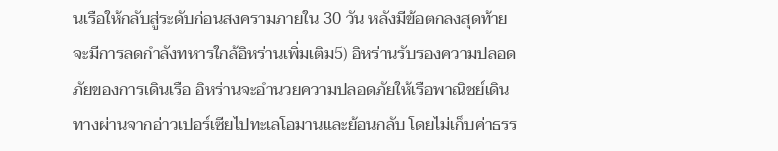นเรือให้กลับสู่ระดับก่อนสงครามภายใน 30 วัน หลังมีข้อตกลงสุดท้าย จะมีการลดกำลังทหารใกล้อิหร่านเพิ่มเติม5) อิหร่านรับรองความปลอดภัยของการเดินเรือ อิหร่านจะอำนวยความปลอดภัยให้เรือพาณิชย์เดินทางผ่านจากอ่าวเปอร์เซียไปทะเลโอมานและย้อนกลับ โดยไม่เก็บค่าธรร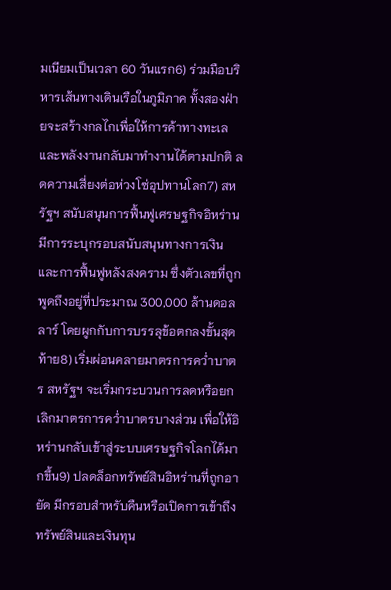มเนียมเป็นเวลา 60 วันแรก6) ร่วมมือบริหารเส้นทางเดินเรือในภูมิภาค ทั้งสองฝ่ายจะสร้างกลไกเพื่อให้การค้าทางทะเลและพลังงานกลับมาทำงานได้ตามปกติ ลดความเสี่ยงต่อห่วงโซ่อุปทานโลก7) สหรัฐฯ สนับสนุนการฟื้นฟูเศรษฐกิจอิหร่าน มีการระบุกรอบสนับสนุนทางการเงินและการฟื้นฟูหลังสงคราม ซึ่งตัวเลขที่ถูกพูดถึงอยู่ที่ประมาณ 300,000 ล้านดอลลาร์ โดยผูกกับการบรรลุข้อตกลงขั้นสุดท้าย8) เริ่มผ่อนคลายมาตรการคว่ำบาตร สหรัฐฯ จะเริ่มกระบวนการลดหรือยกเลิกมาตรการคว่ำบาตรบางส่วน เพื่อให้อิหร่านกลับเข้าสู่ระบบเศรษฐกิจโลกได้มากขึ้น9) ปลดล็อกทรัพย์สินอิหร่านที่ถูกอายัด มีกรอบสำหรับคืนหรือเปิดการเข้าถึงทรัพย์สินและเงินทุน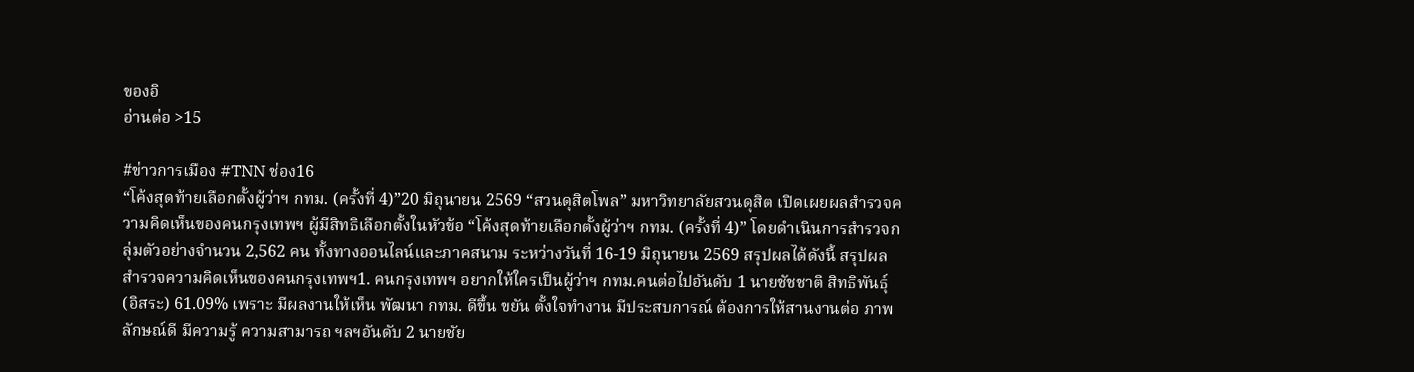ของอิ
อ่านต่อ >15

#ข่าวการเมือง #TNN ช่อง16
“โค้งสุดท้ายเลือกตั้งผู้ว่าฯ กทม. (ครั้งที่ 4)”20 มิถุนายน 2569 “สวนดุสิตโพล” มหาวิทยาลัยสวนดุสิต เปิดเผยผลสำรวจความคิดเห็นของคนกรุงเทพฯ ผู้มีสิทธิเลือกตั้งในหัวข้อ “โค้งสุดท้ายเลือกตั้งผู้ว่าฯ กทม. (ครั้งที่ 4)” โดยดำเนินการสำรวจกลุ่มตัวอย่างจำนวน 2,562 คน ทั้งทางออนไลน์และภาคสนาม ระหว่างวันที่ 16-19 มิถุนายน 2569 สรุปผลได้ดังนี้ สรุปผลสำรวจความคิดเห็นของคนกรุงเทพฯ1. คนกรุงเทพฯ อยากให้ใครเป็นผู้ว่าฯ กทม.คนต่อไปอันดับ 1 นายชัชชาติ สิทธิพันธุ์ (อิสระ) 61.09% เพราะ มีผลงานให้เห็น พัฒนา กทม. ดีขึ้น ขยัน ตั้งใจทำงาน มีประสบการณ์ ต้องการให้สานงานต่อ ภาพลักษณ์ดี มีความรู้ ความสามารถ ฯลฯอันดับ 2 นายชัย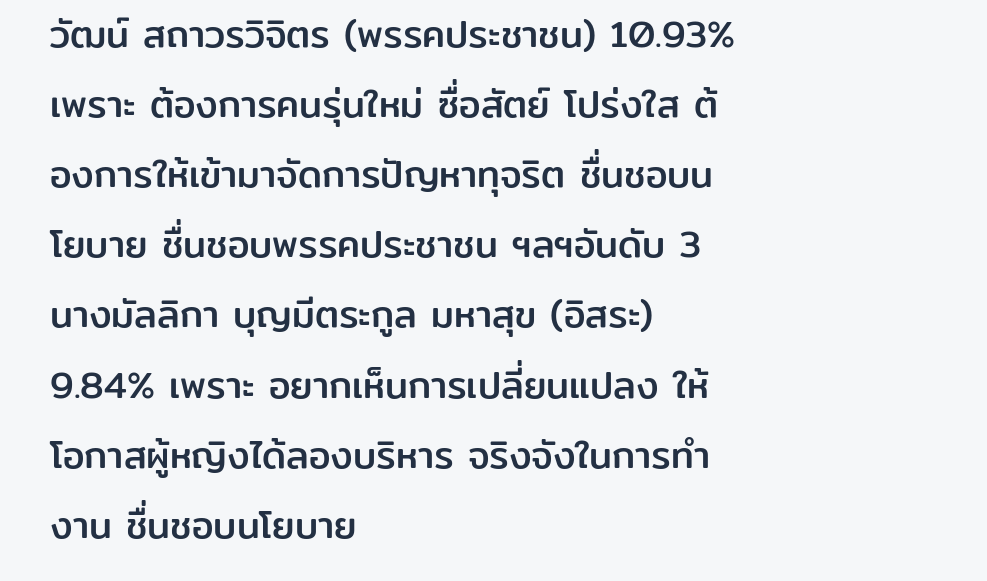วัฒน์ สถาวรวิจิตร (พรรคประชาชน) 10.93% เพราะ ต้องการคนรุ่นใหม่ ซื่อสัตย์ โปร่งใส ต้องการให้เข้ามาจัดการปัญหาทุจริต ชื่นชอบนโยบาย ชื่นชอบพรรคประชาชน ฯลฯอันดับ 3 นางมัลลิกา บุญมีตระกูล มหาสุข (อิสระ) 9.84% เพราะ อยากเห็นการเปลี่ยนแปลง ให้โอกาสผู้หญิงได้ลองบริหาร จริงจังในการทำงาน ชื่นชอบนโยบาย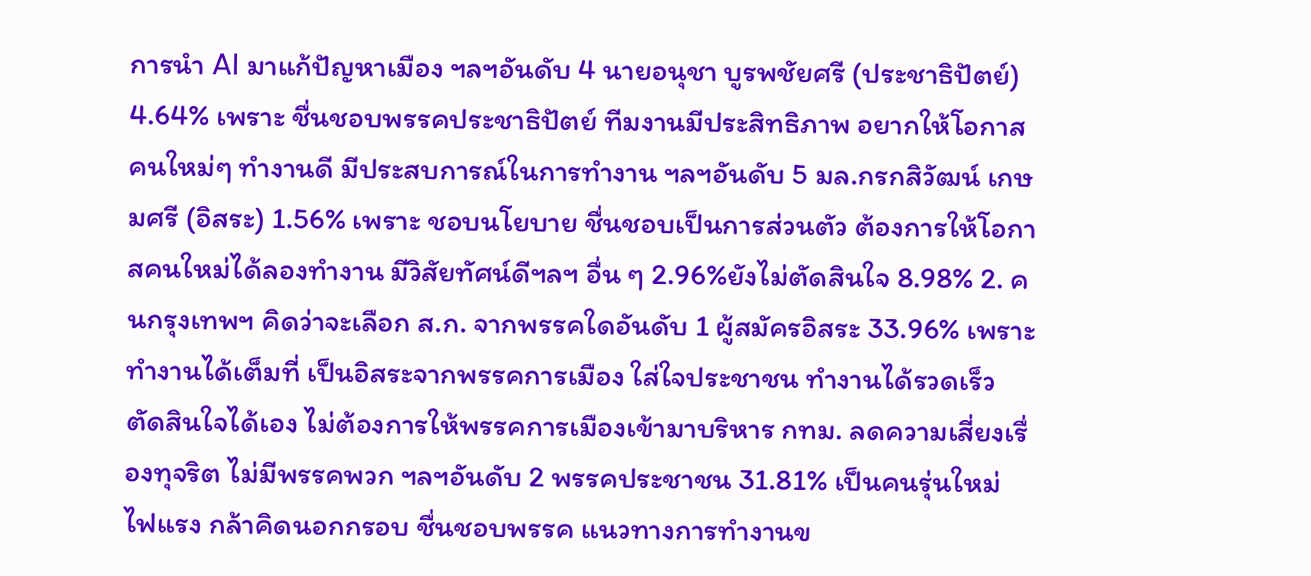การนำ AI มาแก้ปัญหาเมือง ฯลฯอันดับ 4 นายอนุชา บูรพชัยศรี (ประชาธิปัตย์) 4.64% เพราะ ชื่นชอบพรรคประชาธิปัตย์ ทีมงานมีประสิทธิภาพ อยากให้โอกาสคนใหม่ๆ ทำงานดี มีประสบการณ์ในการทำงาน ฯลฯอันดับ 5 มล.กรกสิวัฒน์ เกษมศรี (อิสระ) 1.56% เพราะ ชอบนโยบาย ชื่นชอบเป็นการส่วนตัว ต้องการให้โอกาสคนใหม่ได้ลองทำงาน มีวิสัยทัศน์ดีฯลฯ อื่น ๆ 2.96%ยังไม่ตัดสินใจ 8.98% 2. คนกรุงเทพฯ คิดว่าจะเลือก ส.ก. จากพรรคใดอันดับ 1 ผู้สมัครอิสระ 33.96% เพราะ ทำงานได้เต็มที่ เป็นอิสระจากพรรคการเมือง ใส่ใจประชาชน ทำงานได้รวดเร็ว ตัดสินใจได้เอง ไม่ต้องการให้พรรคการเมืองเข้ามาบริหาร กทม. ลดความเสี่ยงเรื่องทุจริต ไม่มีพรรคพวก ฯลฯอันดับ 2 พรรคประชาชน 31.81% เป็นคนรุ่นใหม่ ไฟแรง กล้าคิดนอกกรอบ ชื่นชอบพรรค แนวทางการทำงานข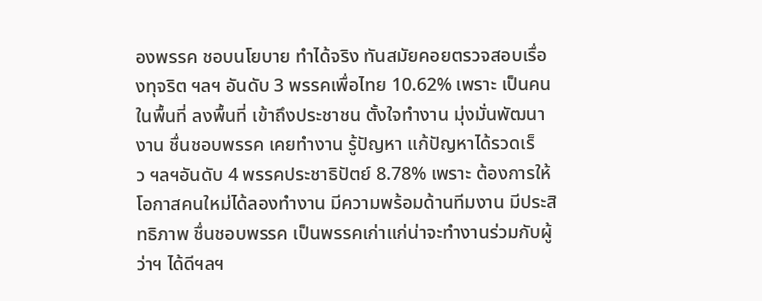องพรรค ชอบนโยบาย ทำได้จริง ทันสมัยคอยตรวจสอบเรื่องทุจริต ฯลฯ อันดับ 3 พรรคเพื่อไทย 10.62% เพราะ เป็นคนในพื้นที่ ลงพื้นที่ เข้าถึงประชาชน ตั้งใจทำงาน มุ่งมั่นพัฒนางาน ชื่นชอบพรรค เคยทำงาน รู้ปัญหา แก้ปัญหาได้รวดเร็ว ฯลฯอันดับ 4 พรรคประชาธิปัตย์ 8.78% เพราะ ต้องการให้โอกาสคนใหม่ได้ลองทำงาน มีความพร้อมด้านทีมงาน มีประสิทธิภาพ ชื่นชอบพรรค เป็นพรรคเก่าแก่น่าจะทำงานร่วมกับผู้ว่าฯ ได้ดีฯลฯ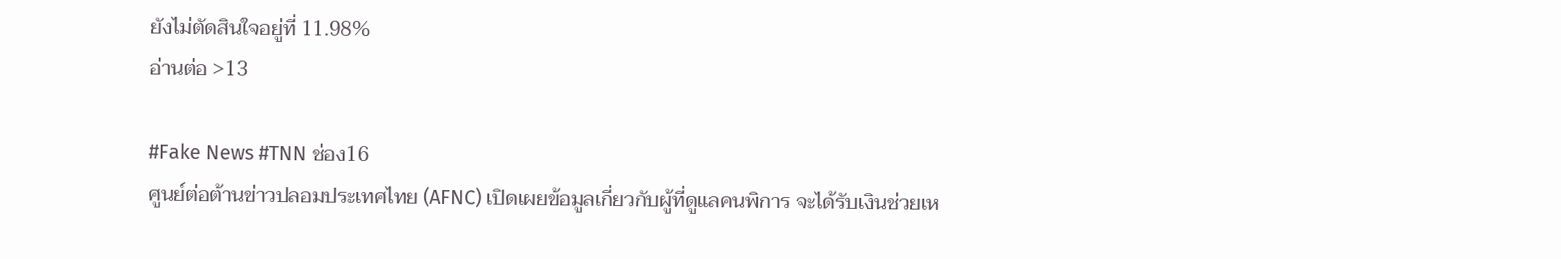ยังไม่ตัดสินใจอยู่ที่ 11.98%
อ่านต่อ >13

#Fake News #TNN ช่อง16
ศูนย์ต่อต้านข่าวปลอมประเทศไทย (AFNC) เปิดเผยข้อมูลเกี่ยวกับผู้ที่ดูแลคนพิการ จะได้รับเงินช่วยเห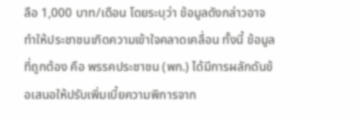ลือ 1,000 บาท/เดือน โดยระบุว่า ข้อมูลดังกล่าวอาจทำให้ประชาชนเกิดความเข้าใจคลาดเคลื่อน ทั้งนี้ ข้อมูลที่ถูกต้อง คือ พรรคประชาชน (พก.) ได้มีการผลักดันข้อเสนอให้ปรับเพิ่มเบี้ยความพิการจาก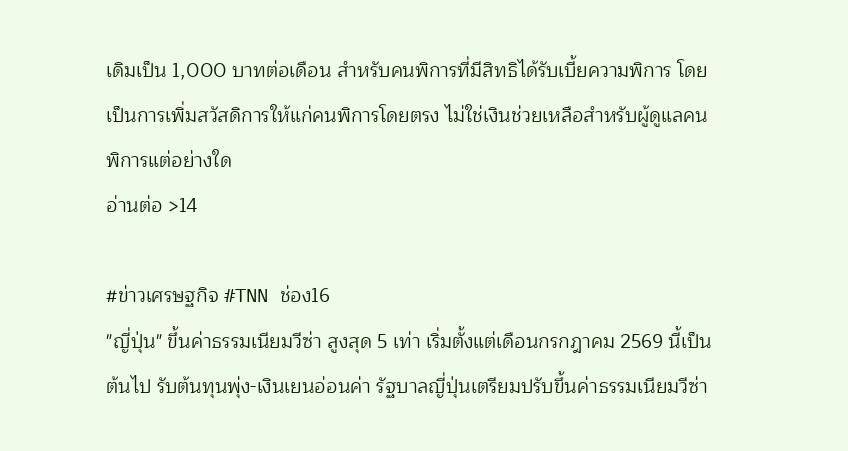เดิมเป็น 1,000 บาทต่อเดือน สำหรับคนพิการที่มีสิทธิได้รับเบี้ยความพิการ โดยเป็นการเพิ่มสวัสดิการให้แก่คนพิการโดยตรง ไม่ใช่เงินช่วยเหลือสำหรับผู้ดูแลคนพิการแต่อย่างใด
อ่านต่อ >14

#ข่าวเศรษฐกิจ #TNN ช่อง16
"ญี่ปุ่น" ขึ้นค่าธรรมเนียมวีซ่า สูงสุด 5 เท่า เริ่มตั้งแต่เดือนกรกฎาคม 2569 นี้เป็นต้นไป รับต้นทุนพุ่ง-เงินเยนอ่อนค่า รัฐบาลญี่ปุ่นเตรียมปรับขึ้นค่าธรรมเนียมวีซ่า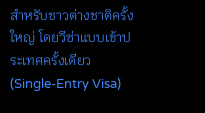สำหรับชาวต่างชาติครั้งใหญ่ โดยวีซ่าแบบเข้าประเทศครั้งเดียว (Single-Entry Visa)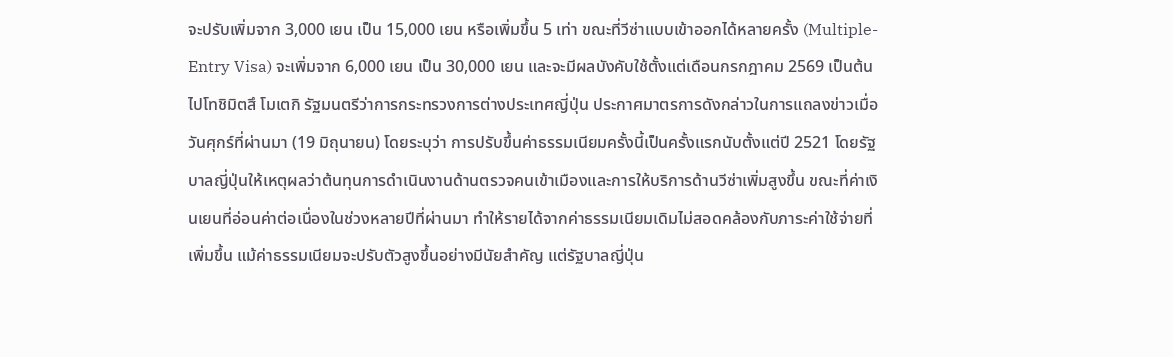จะปรับเพิ่มจาก 3,000 เยน เป็น 15,000 เยน หรือเพิ่มขึ้น 5 เท่า ขณะที่วีซ่าแบบเข้าออกได้หลายครั้ง (Multiple-Entry Visa) จะเพิ่มจาก 6,000 เยน เป็น 30,000 เยน และจะมีผลบังคับใช้ตั้งแต่เดือนกรกฎาคม 2569 เป็นต้นไปโทชิมิตสึ โมเตกิ รัฐมนตรีว่าการกระทรวงการต่างประเทศญี่ปุ่น ประกาศมาตรการดังกล่าวในการแถลงข่าวเมื่อวันศุกร์ที่ผ่านมา (19 มิถุนายน) โดยระบุว่า การปรับขึ้นค่าธรรมเนียมครั้งนี้เป็นครั้งแรกนับตั้งแต่ปี 2521 โดยรัฐบาลญี่ปุ่นให้เหตุผลว่าต้นทุนการดำเนินงานด้านตรวจคนเข้าเมืองและการให้บริการด้านวีซ่าเพิ่มสูงขึ้น ขณะที่ค่าเงินเยนที่อ่อนค่าต่อเนื่องในช่วงหลายปีที่ผ่านมา ทำให้รายได้จากค่าธรรมเนียมเดิมไม่สอดคล้องกับภาระค่าใช้จ่ายที่เพิ่มขึ้น แม้ค่าธรรมเนียมจะปรับตัวสูงขึ้นอย่างมีนัยสำคัญ แต่รัฐบาลญี่ปุ่น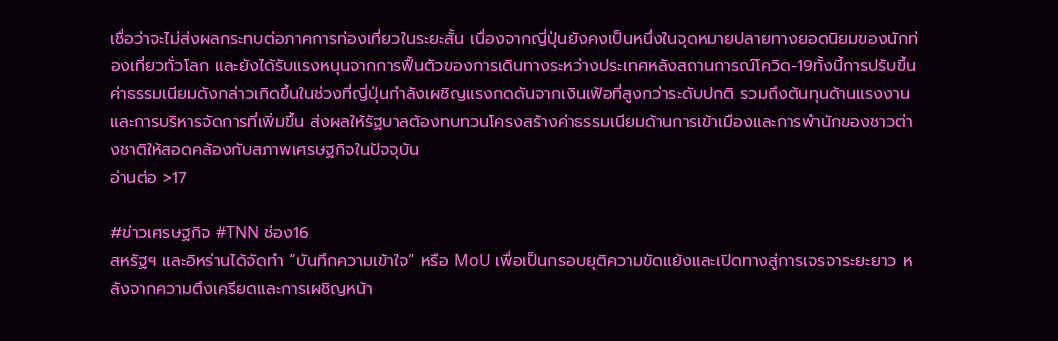เชื่อว่าจะไม่ส่งผลกระทบต่อภาคการท่องเที่ยวในระยะสั้น เนื่องจากญี่ปุ่นยังคงเป็นหนึ่งในจุดหมายปลายทางยอดนิยมของนักท่องเที่ยวทั่วโลก และยังได้รับแรงหนุนจากการฟื้นตัวของการเดินทางระหว่างประเทศหลังสถานการณ์โควิด-19ทั้งนี้การปรับขึ้นค่าธรรมเนียมดังกล่าวเกิดขึ้นในช่วงที่ญี่ปุ่นกำลังเผชิญแรงกดดันจากเงินเฟ้อที่สูงกว่าระดับปกติ รวมถึงต้นทุนด้านแรงงานและการบริหารจัดการที่เพิ่มขึ้น ส่งผลให้รัฐบาลต้องทบทวนโครงสร้างค่าธรรมเนียมด้านการเข้าเมืองและการพำนักของชาวต่างชาติให้สอดคล้องกับสภาพเศรษฐกิจในปัจจุบัน
อ่านต่อ >17

#ข่าวเศรษฐกิจ #TNN ช่อง16
สหรัฐฯ และอิหร่านได้จัดทำ “บันทึกความเข้าใจ” หรือ MoU เพื่อเป็นกรอบยุติความขัดแย้งและเปิดทางสู่การเจรจาระยะยาว หลังจากความตึงเครียดและการเผชิญหน้า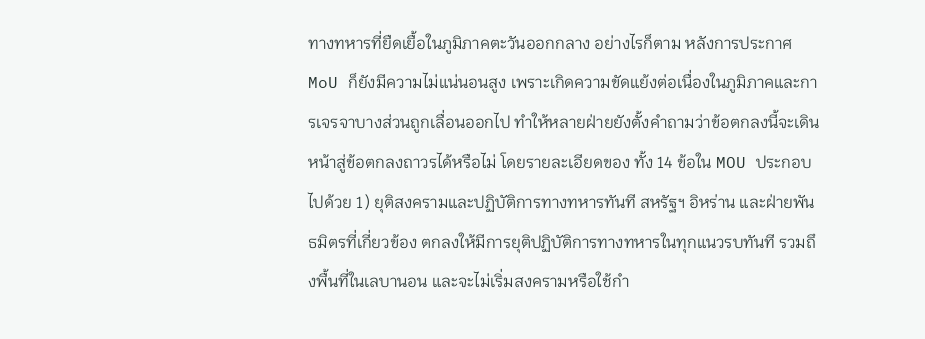ทางทหารที่ยืดเยื้อในภูมิภาคตะวันออกกลาง อย่างไรก็ตาม หลังการประกาศ MoU ก็ยังมีความไม่แน่นอนสูง เพราะเกิดความขัดแย้งต่อเนื่องในภูมิภาคและการเจรจาบางส่วนถูกเลื่อนออกไป ทำให้หลายฝ่ายยังตั้งคำถามว่าข้อตกลงนี้จะเดินหน้าสู่ข้อตกลงถาวรได้หรือไม่ โดยรายละเอียดของ ทั้ง 14 ข้อใน MOU ประกอบไปด้วย 1) ยุติสงครามและปฏิบัติการทางทหารทันที สหรัฐฯ อิหร่าน และฝ่ายพันธมิตรที่เกี่ยวข้อง ตกลงให้มีการยุติปฏิบัติการทางทหารในทุกแนวรบทันที รวมถึงพื้นที่ในเลบานอน และจะไม่เริ่มสงครามหรือใช้กำ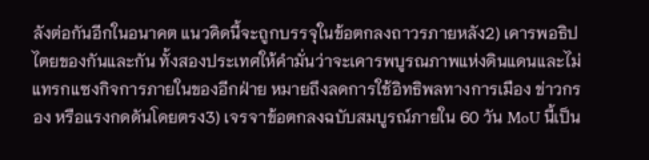ลังต่อกันอีกในอนาคต แนวคิดนี้จะถูกบรรจุในข้อตกลงถาวรภายหลัง2) เคารพอธิปไตยของกันและกัน ทั้งสองประเทศให้คำมั่นว่าจะเคารพบูรณภาพแห่งดินแดนและไม่แทรกแซงกิจการภายในของอีกฝ่าย หมายถึงลดการใช้อิทธิพลทางการเมือง ข่าวกรอง หรือแรงกดดันโดยตรง3) เจรจาข้อตกลงฉบับสมบูรณ์ภายใน 60 วัน MoU นี้เป็น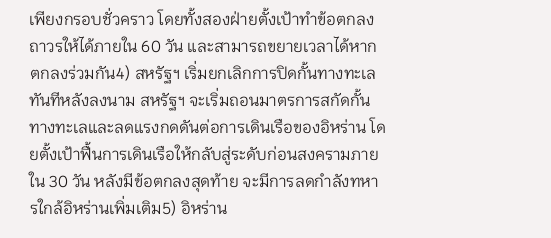เพียงกรอบชั่วคราว โดยทั้งสองฝ่ายตั้งเป้าทำข้อตกลงถาวรให้ได้ภายใน 60 วัน และสามารถขยายเวลาได้หากตกลงร่วมกัน4) สหรัฐฯ เริ่มยกเลิกการปิดกั้นทางทะเล ทันทีหลังลงนาม สหรัฐฯ จะเริ่มถอนมาตรการสกัดกั้นทางทะเลและลดแรงกดดันต่อการเดินเรือของอิหร่าน โดยตั้งเป้าฟื้นการเดินเรือให้กลับสู่ระดับก่อนสงครามภายใน 30 วัน หลังมีข้อตกลงสุดท้าย จะมีการลดกำลังทหารใกล้อิหร่านเพิ่มเติม5) อิหร่าน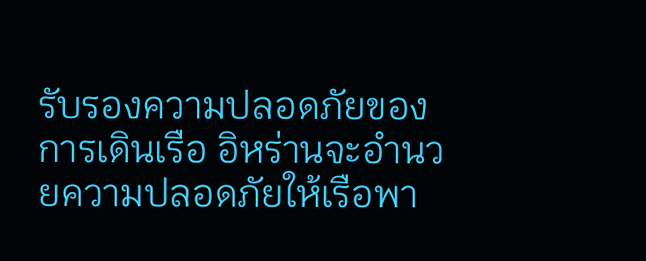รับรองความปลอดภัยของการเดินเรือ อิหร่านจะอำนวยความปลอดภัยให้เรือพา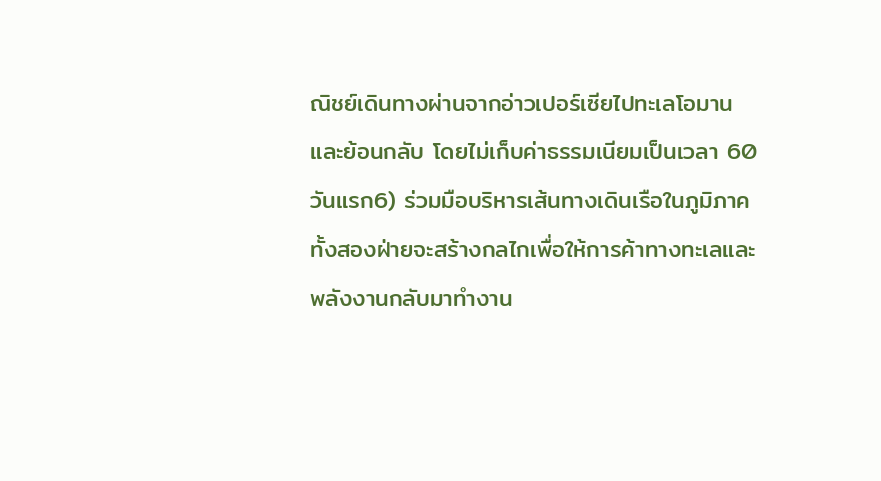ณิชย์เดินทางผ่านจากอ่าวเปอร์เซียไปทะเลโอมานและย้อนกลับ โดยไม่เก็บค่าธรรมเนียมเป็นเวลา 60 วันแรก6) ร่วมมือบริหารเส้นทางเดินเรือในภูมิภาค ทั้งสองฝ่ายจะสร้างกลไกเพื่อให้การค้าทางทะเลและพลังงานกลับมาทำงาน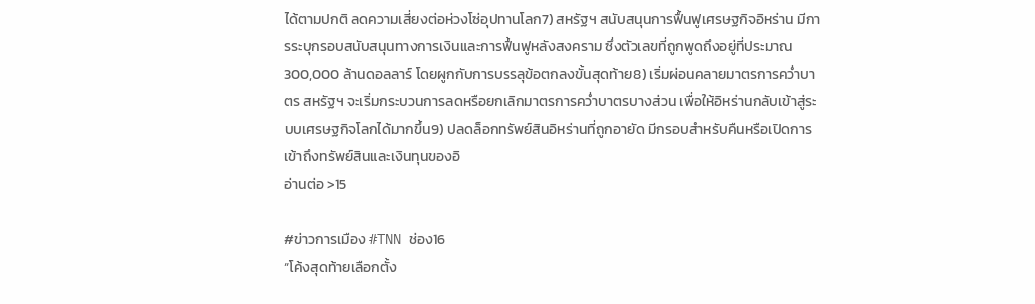ได้ตามปกติ ลดความเสี่ยงต่อห่วงโซ่อุปทานโลก7) สหรัฐฯ สนับสนุนการฟื้นฟูเศรษฐกิจอิหร่าน มีการระบุกรอบสนับสนุนทางการเงินและการฟื้นฟูหลังสงคราม ซึ่งตัวเลขที่ถูกพูดถึงอยู่ที่ประมาณ 300,000 ล้านดอลลาร์ โดยผูกกับการบรรลุข้อตกลงขั้นสุดท้าย8) เริ่มผ่อนคลายมาตรการคว่ำบาตร สหรัฐฯ จะเริ่มกระบวนการลดหรือยกเลิกมาตรการคว่ำบาตรบางส่วน เพื่อให้อิหร่านกลับเข้าสู่ระบบเศรษฐกิจโลกได้มากขึ้น9) ปลดล็อกทรัพย์สินอิหร่านที่ถูกอายัด มีกรอบสำหรับคืนหรือเปิดการเข้าถึงทรัพย์สินและเงินทุนของอิ
อ่านต่อ >15

#ข่าวการเมือง #TNN ช่อง16
“โค้งสุดท้ายเลือกตั้ง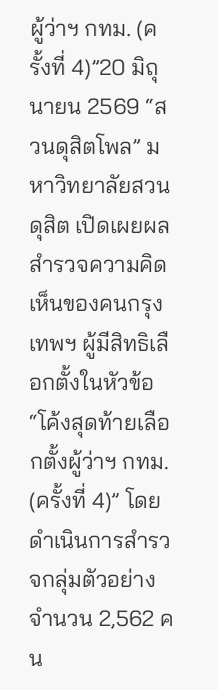ผู้ว่าฯ กทม. (ครั้งที่ 4)”20 มิถุนายน 2569 “สวนดุสิตโพล” มหาวิทยาลัยสวนดุสิต เปิดเผยผลสำรวจความคิดเห็นของคนกรุงเทพฯ ผู้มีสิทธิเลือกตั้งในหัวข้อ “โค้งสุดท้ายเลือกตั้งผู้ว่าฯ กทม. (ครั้งที่ 4)” โดยดำเนินการสำรวจกลุ่มตัวอย่างจำนวน 2,562 คน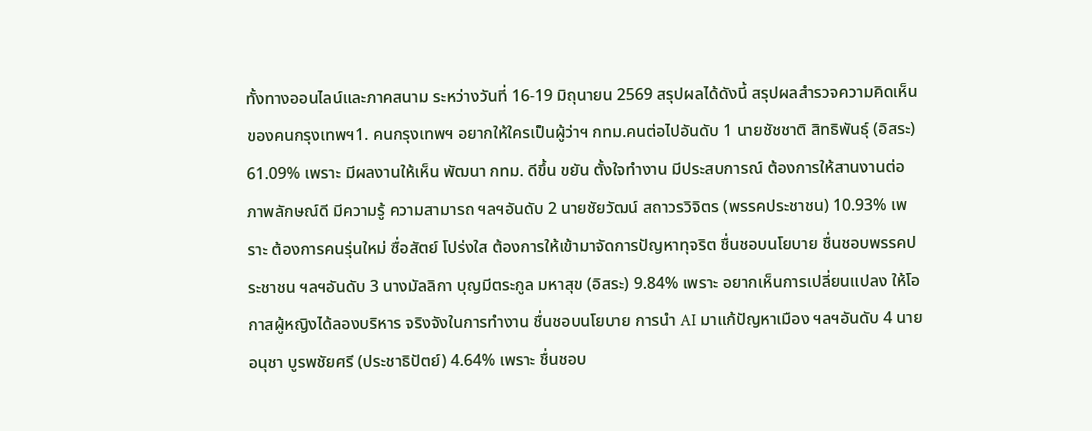ทั้งทางออนไลน์และภาคสนาม ระหว่างวันที่ 16-19 มิถุนายน 2569 สรุปผลได้ดังนี้ สรุปผลสำรวจความคิดเห็นของคนกรุงเทพฯ1. คนกรุงเทพฯ อยากให้ใครเป็นผู้ว่าฯ กทม.คนต่อไปอันดับ 1 นายชัชชาติ สิทธิพันธุ์ (อิสระ) 61.09% เพราะ มีผลงานให้เห็น พัฒนา กทม. ดีขึ้น ขยัน ตั้งใจทำงาน มีประสบการณ์ ต้องการให้สานงานต่อ ภาพลักษณ์ดี มีความรู้ ความสามารถ ฯลฯอันดับ 2 นายชัยวัฒน์ สถาวรวิจิตร (พรรคประชาชน) 10.93% เพราะ ต้องการคนรุ่นใหม่ ซื่อสัตย์ โปร่งใส ต้องการให้เข้ามาจัดการปัญหาทุจริต ชื่นชอบนโยบาย ชื่นชอบพรรคประชาชน ฯลฯอันดับ 3 นางมัลลิกา บุญมีตระกูล มหาสุข (อิสระ) 9.84% เพราะ อยากเห็นการเปลี่ยนแปลง ให้โอกาสผู้หญิงได้ลองบริหาร จริงจังในการทำงาน ชื่นชอบนโยบาย การนำ AI มาแก้ปัญหาเมือง ฯลฯอันดับ 4 นายอนุชา บูรพชัยศรี (ประชาธิปัตย์) 4.64% เพราะ ชื่นชอบ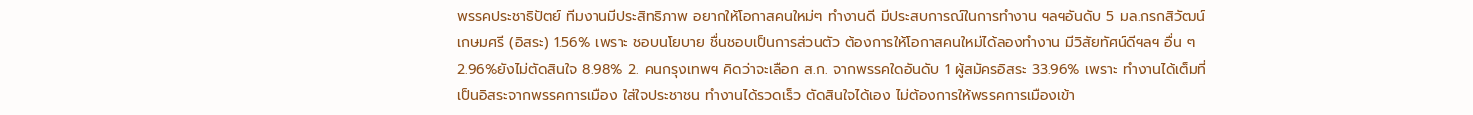พรรคประชาธิปัตย์ ทีมงานมีประสิทธิภาพ อยากให้โอกาสคนใหม่ๆ ทำงานดี มีประสบการณ์ในการทำงาน ฯลฯอันดับ 5 มล.กรกสิวัฒน์ เกษมศรี (อิสระ) 1.56% เพราะ ชอบนโยบาย ชื่นชอบเป็นการส่วนตัว ต้องการให้โอกาสคนใหม่ได้ลองทำงาน มีวิสัยทัศน์ดีฯลฯ อื่น ๆ 2.96%ยังไม่ตัดสินใจ 8.98% 2. คนกรุงเทพฯ คิดว่าจะเลือก ส.ก. จากพรรคใดอันดับ 1 ผู้สมัครอิสระ 33.96% เพราะ ทำงานได้เต็มที่ เป็นอิสระจากพรรคการเมือง ใส่ใจประชาชน ทำงานได้รวดเร็ว ตัดสินใจได้เอง ไม่ต้องการให้พรรคการเมืองเข้า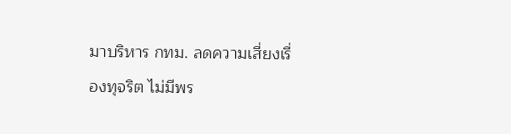มาบริหาร กทม. ลดความเสี่ยงเรื่องทุจริต ไม่มีพร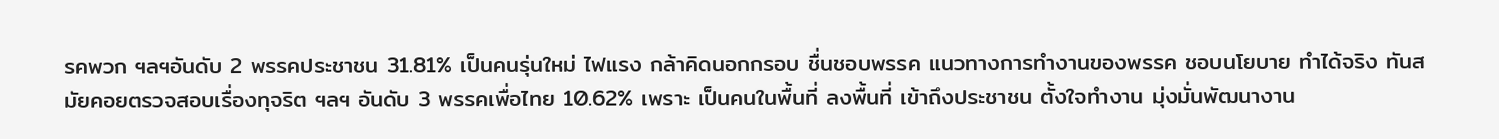รคพวก ฯลฯอันดับ 2 พรรคประชาชน 31.81% เป็นคนรุ่นใหม่ ไฟแรง กล้าคิดนอกกรอบ ชื่นชอบพรรค แนวทางการทำงานของพรรค ชอบนโยบาย ทำได้จริง ทันสมัยคอยตรวจสอบเรื่องทุจริต ฯลฯ อันดับ 3 พรรคเพื่อไทย 10.62% เพราะ เป็นคนในพื้นที่ ลงพื้นที่ เข้าถึงประชาชน ตั้งใจทำงาน มุ่งมั่นพัฒนางาน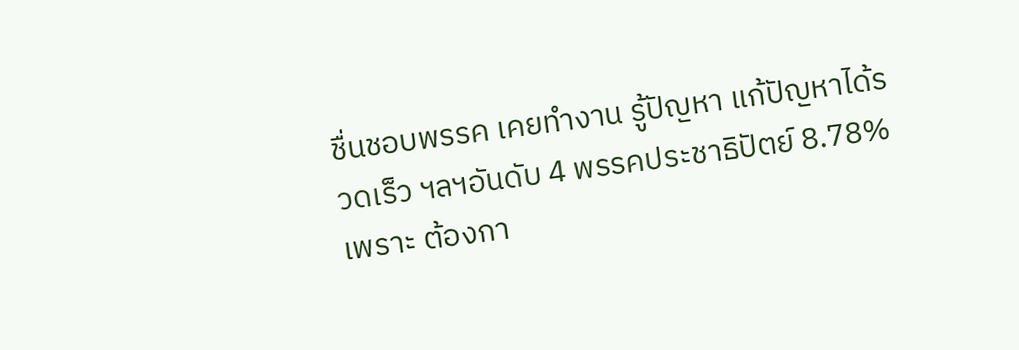ชื่นชอบพรรค เคยทำงาน รู้ปัญหา แก้ปัญหาได้รวดเร็ว ฯลฯอันดับ 4 พรรคประชาธิปัตย์ 8.78% เพราะ ต้องกา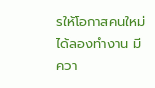รให้โอกาสคนใหม่ได้ลองทำงาน มีควา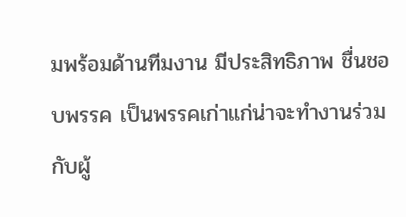มพร้อมด้านทีมงาน มีประสิทธิภาพ ชื่นชอบพรรค เป็นพรรคเก่าแก่น่าจะทำงานร่วมกับผู้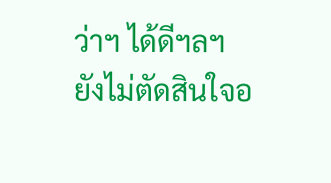ว่าฯ ได้ดีฯลฯยังไม่ตัดสินใจอ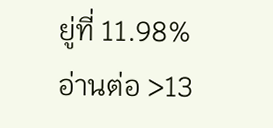ยู่ที่ 11.98%
อ่านต่อ >13